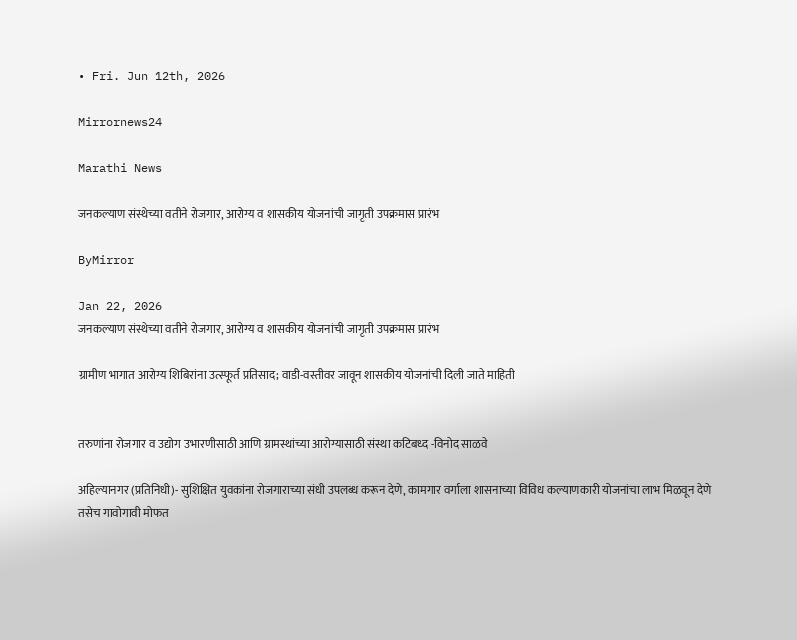• Fri. Jun 12th, 2026

Mirrornews24

Marathi News

जनकल्याण संस्थेच्या वतीने रोजगार, आरोग्य व शासकीय योजनांची जागृती उपक्रमास प्रारंभ

ByMirror

Jan 22, 2026
जनकल्याण संस्थेच्या वतीने रोजगार, आरोग्य व शासकीय योजनांची जागृती उपक्रमास प्रारंभ

ग्रामीण भागात आरोग्य शिबिरांना उत्स्फूर्त प्रतिसाद; वाडी-वस्तीवर जावून शासकीय योजनांची दिली जाते माहिती


तरुणांना रोजगार व उद्योग उभारणीसाठी आणि ग्रामस्थांच्या आरोग्यासाठी संस्था कटिबध्द -विनोद साळवे

अहिल्यानगर (प्रतिनिधी)- सुशिक्षित युवकांना रोजगाराच्या संधी उपलब्ध करून देणे, कामगार वर्गाला शासनाच्या विविध कल्याणकारी योजनांचा लाभ मिळवून देणे तसेच गावोगावी मोफत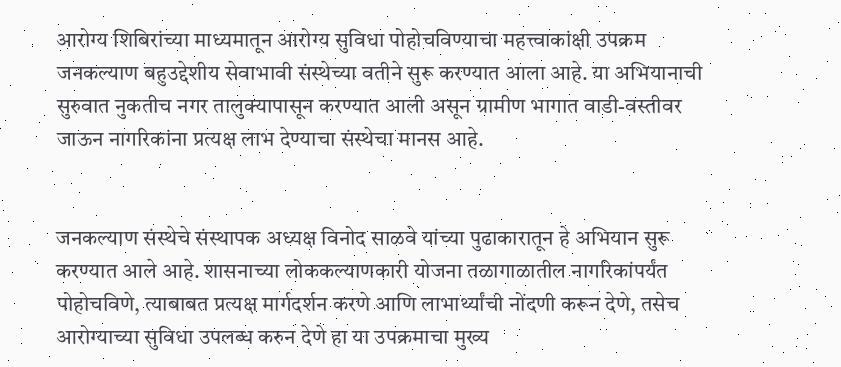आरोग्य शिबिरांच्या माध्यमातून आरोग्य सुविधा पोहोचविण्याचा महत्त्वाकांक्षी उपक्रम जनकल्याण बहुउद्देशीय सेवाभावी संस्थेच्या वतीने सुरू करण्यात आला आहे. या अभियानाची सुरुवात नुकतीच नगर तालुक्यापासून करण्यात आली असून ग्रामीण भागात वाडी-वस्तीवर जाऊन नागरिकांना प्रत्यक्ष लाभ देण्याचा संस्थेचा मानस आहे.


जनकल्याण संस्थेचे संस्थापक अध्यक्ष विनोद साळवे यांच्या पुढाकारातून हे अभियान सुरू करण्यात आले आहे. शासनाच्या लोककल्याणकारी योजना तळागाळातील नागरिकांपर्यंत पोहोचविणे, त्याबाबत प्रत्यक्ष मार्गदर्शन करणे आणि लाभार्थ्यांची नोंदणी करून देणे, तसेच आरोग्याच्या सुविधा उपलब्ध करुन देणे हा या उपक्रमाचा मुख्य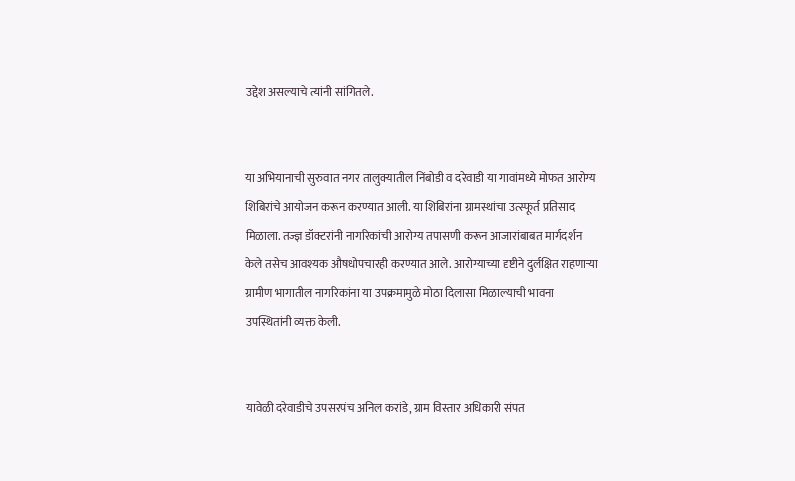उद्देश असल्याचे त्यांनी सांगितले.


या अभियानाची सुरुवात नगर तालुक्यातील निंबोडी व दरेवाडी या गावांमध्ये मोफत आरोग्य शिबिरांचे आयोजन करून करण्यात आली. या शिबिरांना ग्रामस्थांचा उत्स्फूर्त प्रतिसाद मिळाला. तज्ज्ञ डॉक्टरांनी नागरिकांची आरोग्य तपासणी करून आजारांबाबत मार्गदर्शन केले तसेच आवश्‍यक औषधोपचारही करण्यात आले. आरोग्याच्या दृष्टीने दुर्लक्षित राहणाऱ्या ग्रामीण भागातील नागरिकांना या उपक्रमामुळे मोठा दिलासा मिळाल्याची भावना उपस्थितांनी व्यक्त केली.


यावेळी दरेवाडीचे उपसरपंच अनिल करांडे, ग्राम विस्तार अधिकारी संपत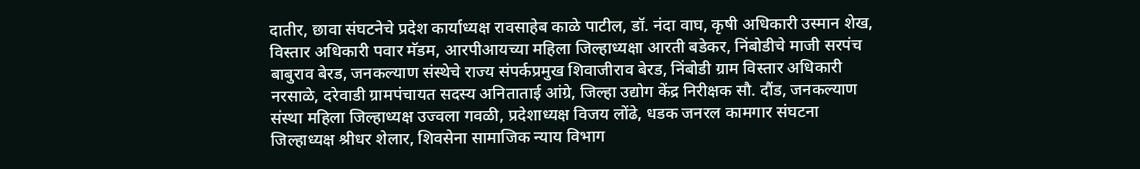दातीर, छावा संघटनेचे प्रदेश कार्याध्यक्ष रावसाहेब काळे पाटील, डॉ. नंदा वाघ, कृषी अधिकारी उस्मान शेख, विस्तार अधिकारी पवार मॅडम, आरपीआयच्या महिला जिल्हाध्यक्षा आरती बडेकर, निंबोडीचे माजी सरपंच बाबुराव बेरड, जनकल्याण संस्थेचे राज्य संपर्कप्रमुख शिवाजीराव बेरड, निंबोडी ग्राम विस्तार अधिकारी नरसाळे, दरेवाडी ग्रामपंचायत सदस्य अनिताताई आंग्रे, जिल्हा उद्योग केंद्र निरीक्षक सौ. दौंड, जनकल्याण संस्था महिला जिल्हाध्यक्ष उज्वला गवळी, प्रदेशाध्यक्ष विजय लोंढे, धडक जनरल कामगार संघटना जिल्हाध्यक्ष श्रीधर शेलार, शिवसेना सामाजिक न्याय विभाग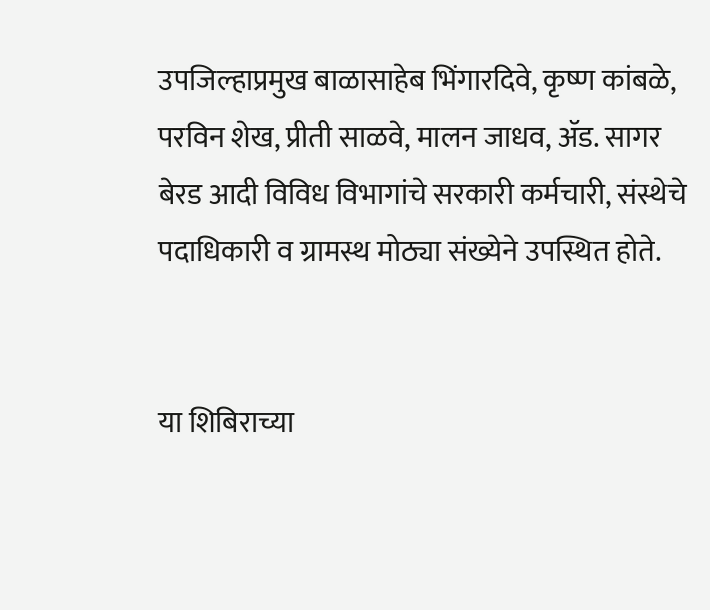उपजिल्हाप्रमुख बाळासाहेब भिंगारदिवे, कृष्ण कांबळे, परविन शेख, प्रीती साळवे, मालन जाधव, ॲड. सागर बेरड आदी विविध विभागांचे सरकारी कर्मचारी, संस्थेचे पदाधिकारी व ग्रामस्थ मोठ्या संख्येने उपस्थित होते.


या शिबिराच्या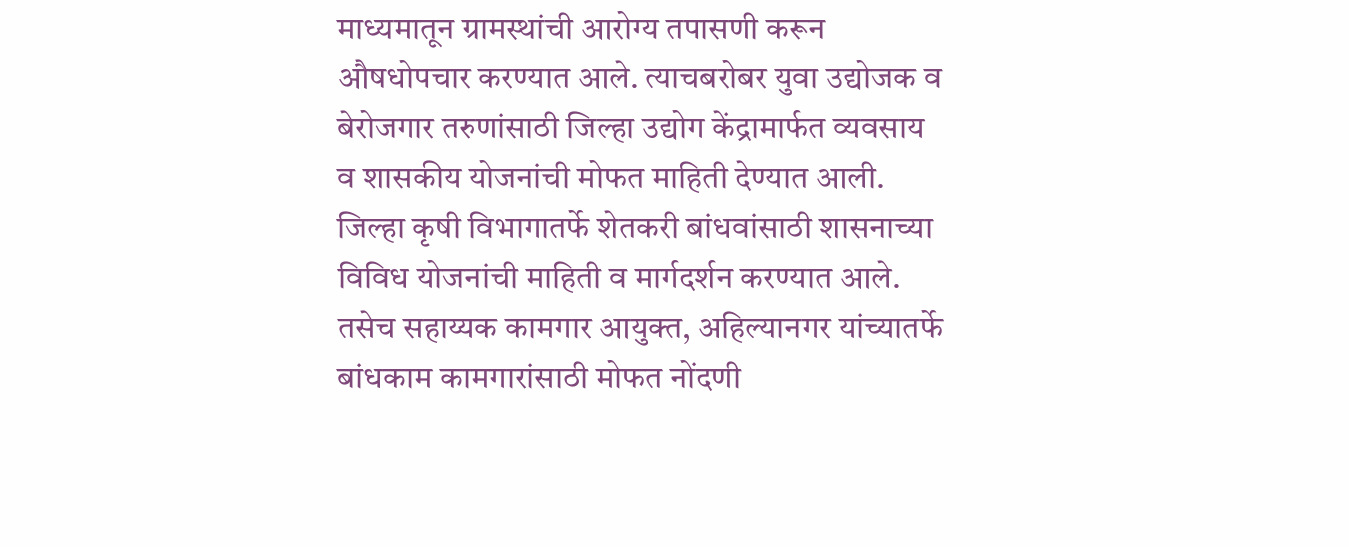माध्यमातून ग्रामस्थांची आरोग्य तपासणी करून औषधोपचार करण्यात आले. त्याचबरोबर युवा उद्योजक व बेरोजगार तरुणांसाठी जिल्हा उद्योग केंद्रामार्फत व्यवसाय व शासकीय योजनांची मोफत माहिती देण्यात आली. जिल्हा कृषी विभागातर्फे शेतकरी बांधवांसाठी शासनाच्या विविध योजनांची माहिती व मार्गदर्शन करण्यात आले. तसेच सहाय्यक कामगार आयुक्त, अहिल्यानगर यांच्यातर्फे बांधकाम कामगारांसाठी मोफत नोंदणी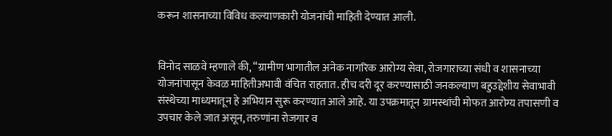करून शासनाच्या विविध कल्याणकारी योजनांची माहिती देण्यात आली.


विनोद साळवे म्हणाले की, “ग्रामीण भागातील अनेक नागरिक आरोग्य सेवा, रोजगाराच्या संधी व शासनाच्या योजनांपासून केवळ माहितीअभावी वंचित राहतात. हीच दरी दूर करण्यासाठी जनकल्याण बहुउद्देशीय सेवाभावी संस्थेच्या माध्यमातून हे अभियान सुरू करण्यात आले आहे. या उपक्रमातून ग्रामस्थांची मोफत आरोग्य तपासणी व उपचार केले जात असून, तरुणांना रोजगार व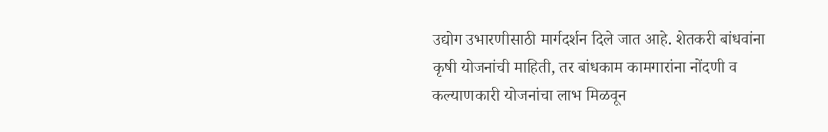उद्योग उभारणीसाठी मार्गदर्शन दिले जात आहे. शेतकरी बांधवांना कृषी योजनांची माहिती, तर बांधकाम कामगारांना नोंदणी व कल्याणकारी योजनांचा लाभ मिळवून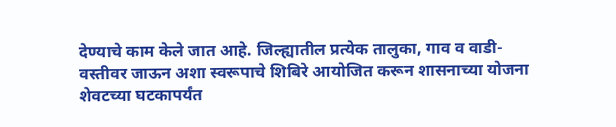देण्याचे काम केले जात आहे. जिल्ह्यातील प्रत्येक तालुका, गाव व वाडी-वस्तीवर जाऊन अशा स्वरूपाचे शिबिरे आयोजित करून शासनाच्या योजना शेवटच्या घटकापर्यंत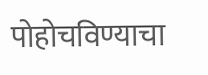पोहोचविण्याचा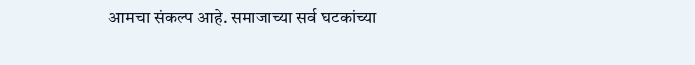आमचा संकल्प आहे. समाजाच्या सर्व घटकांच्या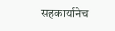सहकार्यानेच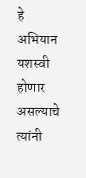हे अभियान यशस्वी होणार असल्याचे त्यांनी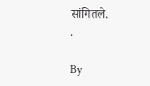सांगितले.
.

By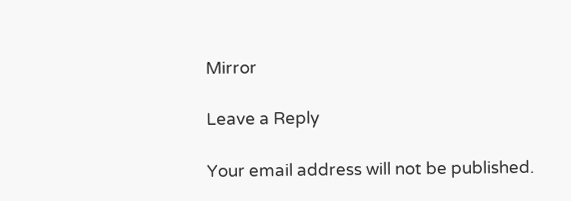Mirror

Leave a Reply

Your email address will not be published.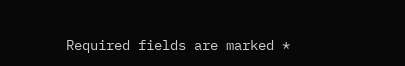Required fields are marked *